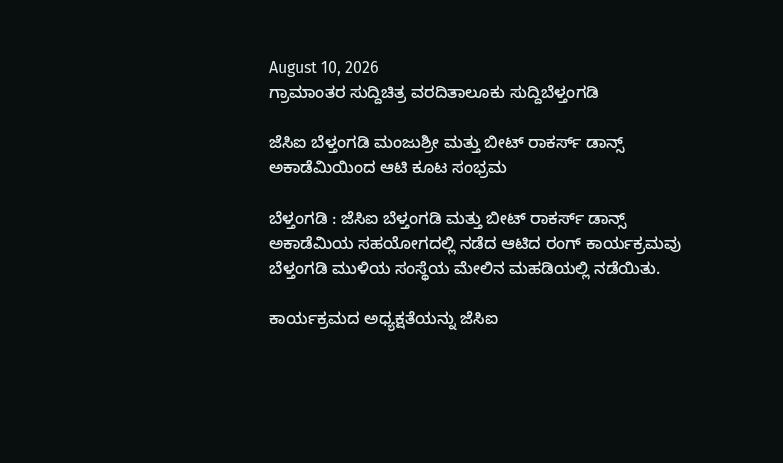August 10, 2026
ಗ್ರಾಮಾಂತರ ಸುದ್ದಿಚಿತ್ರ ವರದಿತಾಲೂಕು ಸುದ್ದಿಬೆಳ್ತಂಗಡಿ

ಜೆಸಿಐ ಬೆಳ್ತಂಗಡಿ ಮಂಜುಶ್ರೀ ಮತ್ತು ಬೀಟ್ ರಾಕರ್ಸ್ ಡಾನ್ಸ್ ಅಕಾಡೆಮಿಯಿಂದ ಆಟಿ ಕೂಟ ಸಂಭ್ರಮ

ಬೆಳ್ತಂಗಡಿ : ಜೆಸಿಐ ಬೆಳ್ತಂಗಡಿ ಮತ್ತು ಬೀಟ್ ರಾಕರ್ಸ್ ಡಾನ್ಸ್ ಅಕಾಡೆಮಿಯ ಸಹಯೋಗದಲ್ಲಿ ನಡೆದ ಆಟಿದ ರಂಗ್ ಕಾರ್ಯಕ್ರಮವು ಬೆಳ್ತಂಗಡಿ ಮುಳಿಯ ಸಂಸ್ಥೆಯ ಮೇಲಿನ ಮಹಡಿಯಲ್ಲಿ ನಡೆಯಿತು.

ಕಾರ್ಯಕ್ರಮದ ಅಧ್ಯಕ್ಷತೆಯನ್ನು ಜೆಸಿಐ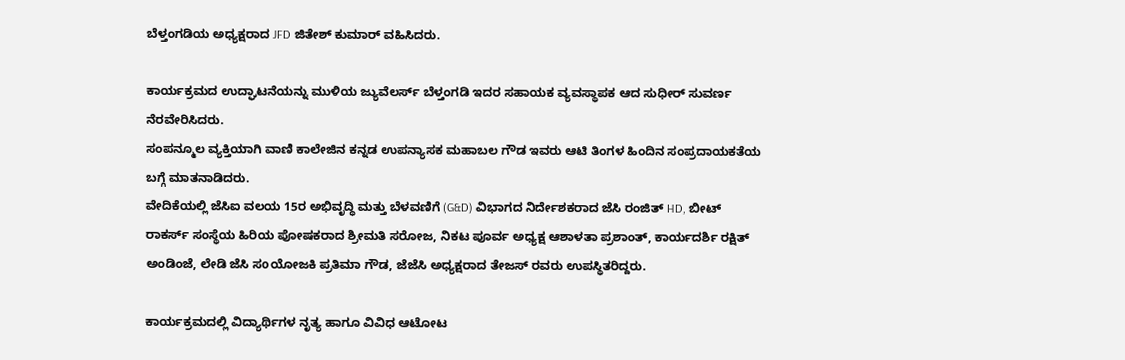ಬೆಳ್ತಂಗಡಿಯ ಅಧ್ಯಕ್ಷರಾದ JFD ಜಿತೇಶ್ ಕುಮಾರ್ ವಹಿಸಿದರು.

ಕಾರ್ಯಕ್ರಮದ ಉದ್ಘಾಟನೆಯನ್ನು ಮುಳಿಯ ಜ್ಯುವೆಲರ್ಸ್ ಬೆಳ್ತಂಗಡಿ ಇದರ ಸಹಾಯಕ ವ್ಯವಸ್ಥಾಪಕ ಆದ ಸುಧೀರ್ ಸುವರ್ಣ ನೆರವೇರಿಸಿದರು.
ಸಂಪನ್ಮೂಲ ವ್ಯಕ್ತಿಯಾಗಿ ವಾಣಿ ಕಾಲೇಜಿನ ಕನ್ನಡ ಉಪನ್ಯಾಸಕ ಮಹಾಬಲ ಗೌಡ ಇವರು ಆಟಿ ತಿಂಗಳ ಹಿಂದಿನ ಸಂಪ್ರದಾಯಕತೆಯ ಬಗ್ಗೆ ಮಾತನಾಡಿದರು.
ವೇದಿಕೆಯಲ್ಲಿ ಜೆಸಿಐ ವಲಯ 15ರ ಅಭಿವೃದ್ಧಿ ಮತ್ತು ಬೆಳವಣಿಗೆ (G&D) ವಿಭಾಗದ ನಿರ್ದೇಶಕರಾದ ಜೆಸಿ ರಂಜಿತ್ HD, ಬೀಟ್ ರಾಕರ್ಸ್ ಸಂಸ್ಥೆಯ ಹಿರಿಯ ಪೋಷಕರಾದ ಶ್ರೀಮತಿ ಸರೋಜ, ನಿಕಟ ಪೂರ್ವ ಅಧ್ಯಕ್ಷ ಆಶಾಳತಾ ಪ್ರಶಾಂತ್, ಕಾರ್ಯದರ್ಶಿ ರಕ್ಷಿತ್ ಅಂಡಿಂಜೆ, ಲೇಡಿ ಜೆಸಿ ಸoಯೋಜಕಿ ಪ್ರತಿಮಾ ಗೌಡ, ಜೆಜೆಸಿ ಅಧ್ಯಕ್ಷರಾದ ತೇಜಸ್ ರವರು ಉಪಸ್ಥಿತರಿದ್ದರು.

ಕಾರ್ಯಕ್ರಮದಲ್ಲಿ ವಿದ್ಯಾರ್ಥಿಗಳ ನೃತ್ಯ ಹಾಗೂ ವಿವಿಧ ಆಟೋಟ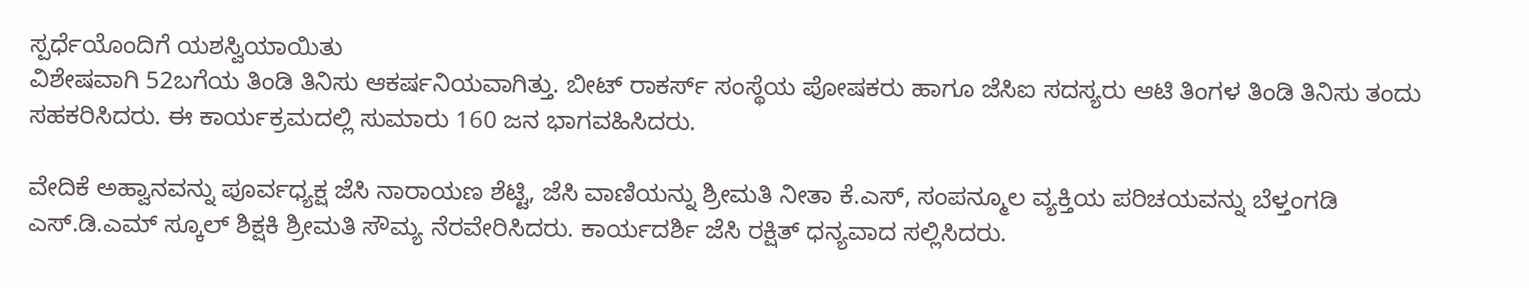ಸ್ಪರ್ಧೆಯೊಂದಿಗೆ ಯಶಸ್ವಿಯಾಯಿತು
ವಿಶೇಷವಾಗಿ 52ಬಗೆಯ ತಿಂಡಿ ತಿನಿಸು ಆಕರ್ಷನಿಯವಾಗಿತ್ತು. ಬೀಟ್ ರಾಕರ್ಸ್ ಸಂಸ್ಥೆಯ ಪೋಷಕರು ಹಾಗೂ ಜೆಸಿಐ ಸದಸ್ಯರು ಆಟಿ ತಿಂಗಳ ತಿಂಡಿ ತಿನಿಸು ತಂದು ಸಹಕರಿಸಿದರು. ಈ ಕಾರ್ಯಕ್ರಮದಲ್ಲಿ ಸುಮಾರು 160 ಜನ ಭಾಗವಹಿಸಿದರು.

ವೇದಿಕೆ ಅಹ್ವಾನವನ್ನು ಪೂರ್ವಧ್ಯಕ್ಷ ಜೆಸಿ ನಾರಾಯಣ ಶೆಟ್ಟಿ, ಜೆಸಿ ವಾಣಿಯನ್ನು ಶ್ರೀಮತಿ ನೀತಾ ಕೆ.ಎಸ್, ಸಂಪನ್ಮೂಲ ವ್ಯಕ್ತಿಯ ಪರಿಚಯವನ್ನು ಬೆಳ್ತಂಗಡಿ ಎಸ್.ಡಿ.ಎಮ್ ಸ್ಕೂಲ್ ಶಿಕ್ಷಕಿ ಶ್ರೀಮತಿ ಸೌಮ್ಯ ನೆರವೇರಿಸಿದರು. ಕಾರ್ಯದರ್ಶಿ ಜೆಸಿ ರಕ್ಷಿತ್ ಧನ್ಯವಾದ ಸಲ್ಲಿಸಿದರು.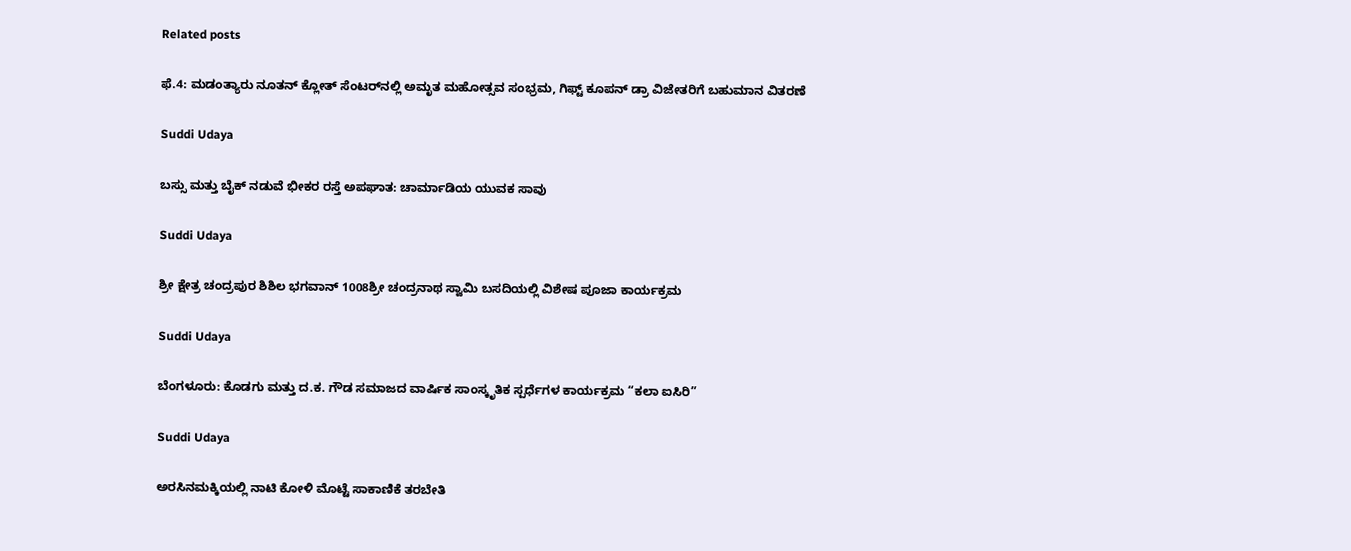Related posts

ಫೆ.4: ಮಡಂತ್ಯಾರು ನೂತನ್ ಕ್ಲೋತ್ ಸೆಂಟರ್‌ನಲ್ಲಿ ಅಮೃತ ಮಹೋತ್ಸವ ಸಂಭ್ರಮ, ಗಿಫ್ಟ್ ಕೂಪನ್ ಡ್ರಾ ವಿಜೇತರಿಗೆ ಬಹುಮಾನ ವಿತರಣೆ

Suddi Udaya

ಬಸ್ಸು ಮತ್ತು ಬೈಕ್ ನಡುವೆ ಭೀಕರ ರಸ್ತೆ ಅಪಘಾತ: ಚಾರ್ಮಾಡಿಯ ಯುವಕ ಸಾವು

Suddi Udaya

ಶ್ರೀ ಕ್ಷೇತ್ರ ಚಂದ್ರಪುರ ಶಿಶಿಲ ಭಗವಾನ್ 1008ಶ್ರೀ ಚಂದ್ರನಾಥ ಸ್ವಾಮಿ ಬಸದಿಯಲ್ಲಿ ವಿಶೇಷ ಪೂಜಾ ಕಾರ್ಯಕ್ರಮ

Suddi Udaya

ಬೆಂಗಳೂರು: ಕೊಡಗು ಮತ್ತು ದ.ಕ. ಗೌಡ ಸಮಾಜದ ವಾರ್ಷಿಕ ಸಾಂಸ್ಕೃತಿಕ ಸ್ಪರ್ಧೆಗಳ ಕಾರ್ಯಕ್ರಮ “ಕಲಾ ಐಸಿರಿ”

Suddi Udaya

ಅರಸಿನಮಕ್ಕಿಯಲ್ಲಿ ನಾಟಿ ಕೋಳಿ ಮೊಟ್ಟೆ ಸಾಕಾಣಿಕೆ ತರಬೇತಿ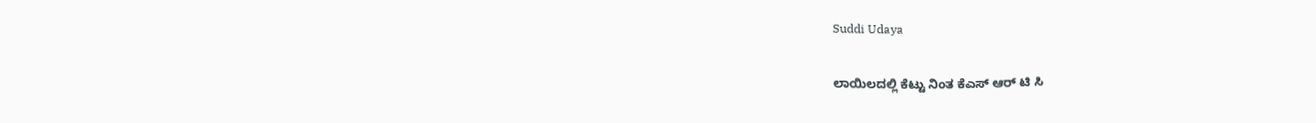Suddi Udaya

ಲಾಯಿಲದಲ್ಲಿ ಕೆಟ್ಟು ನಿಂತ ಕೆಎಸ್ ಆರ್ ಟಿ ಸಿ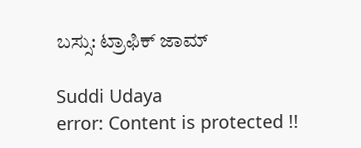ಬಸ್ಸು: ಟ್ರಾಫಿಕ್ ಜಾಮ್

Suddi Udaya
error: Content is protected !!